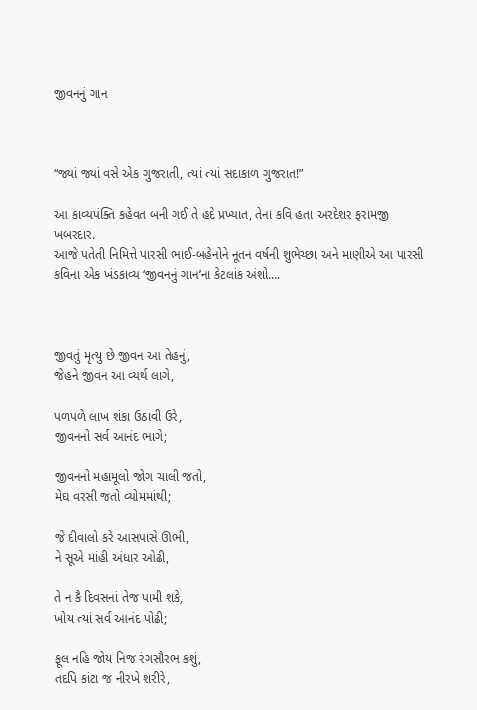જીવનનું ગાન



“જ્યાં જ્યાં વસે એક ગુજરાતી, ત્યાં ત્યાં સદાકાળ ગુજરાત!”

આ કાવ્યપંક્તિ કહેવત બની ગઈ તે હદે પ્રખ્યાત, તેના કવિ હતા અરદેશર ફરામજી ખબરદાર.
આજે પતેતી નિમિત્તે પારસી ભાઈ-બહેનોને નૂતન વર્ષની શુભેચ્છા અને માણીએ આ પારસી કવિના એક ખંડકાવ્ય ‘જીવનનું ગાન’ના કેટલાંક અંશો….



જીવતું મૃત્યુ છે જીવન આ તેહનું,
જેહને જીવન આ વ્યર્થ લાગે,

પળપળે લાખ શંકા ઉઠાવી ઉરે,
જીવનનો સર્વ આનંદ ભાગે;

જીવનનો મહામૂલો જોગ ચાલી જતો,
મેઘ વરસી જતો વ્યોમમાંથી;

જે દીવાલો કરે આસપાસે ઊભી,
ને સૂએ માંહી અંધાર ઓઢી,

તે ન કૈ દિવસનાં તેજ પામી શકે,
ખોય ત્યાં સર્વ આનંદ પોઢી;

ફૂલ નહિ જોય નિજ રંગસૌરભ કશું,
તદપિ કાંટા જ નીરખે શરીરે,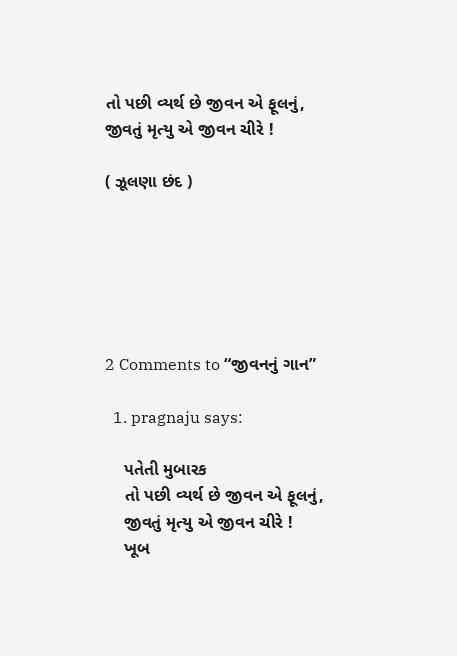તો પછી વ્યર્થ છે જીવન એ ફૂલનું,
જીવતું મૃત્યુ એ જીવન ચીરે !

( ઝૂલણા છંદ )






2 Comments to “જીવનનું ગાન”

  1. pragnaju says:

    પતેતી મુબારક
    તો પછી વ્યર્થ છે જીવન એ ફૂલનું,
    જીવતું મૃત્યુ એ જીવન ચીરે !
    ખૂબ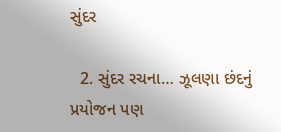સુંદર

  2. સુંદર રચના… ઝૂલણા છંદનું પ્રયોજન પણ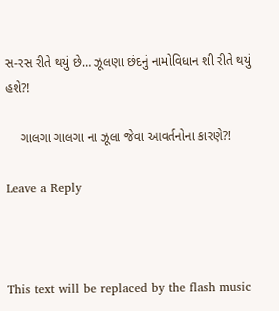સ-રસ રીતે થયું છે… ઝૂલણા છંદનું નામોવિધાન શી રીતે થયું હશે?!

    ગાલગા ગાલગા ના ઝૂલા જેવા આવર્તનોના કારણે?!

Leave a Reply



This text will be replaced by the flash music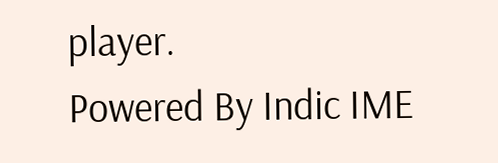player.
Powered By Indic IME